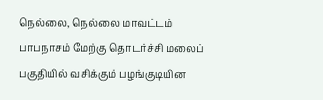நெல்லை, நெல்லை மாவட்டம் பாபநாசம் மேற்கு தொடர்ச்சி மலைப் பகுதியில் வசிக்கும் பழங்குடியின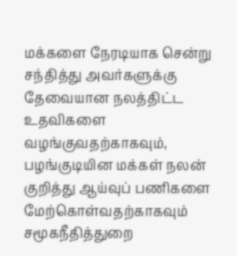மக்களை நேரடியாக சென்று சந்தித்து அவர்களுக்கு தேவையான நலத்திட்ட உதவிகளை வழங்குவதற்காகவும், பழங்குடியின மக்கள் நலன் குறித்து ஆய்வுப் பணிகளை மேற்கொள்வதற்காகவும் சமூகநீதித்துறை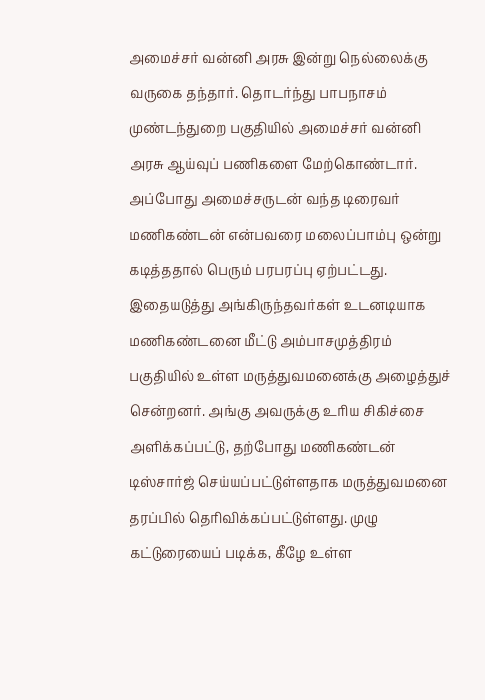அமைச்சர் வன்னி அரசு இன்று நெல்லைக்கு வருகை தந்தார். தொடர்ந்து பாபநாசம் முண்டந்துறை பகுதியில் அமைச்சர் வன்னி அரசு ஆய்வுப் பணிகளை மேற்கொண்டார். அப்போது அமைச்சருடன் வந்த டிரைவர் மணிகண்டன் என்பவரை மலைப்பாம்பு ஒன்று கடித்ததால் பெரும் பரபரப்பு ஏற்பட்டது. இதையடுத்து அங்கிருந்தவர்கள் உடனடியாக மணிகண்டனை மீட்டு அம்பாசமுத்திரம் பகுதியில் உள்ள மருத்துவமனைக்கு அழைத்துச் சென்றனர். அங்கு அவருக்கு உரிய சிகிச்சை அளிக்கப்பட்டு, தற்போது மணிகண்டன் டிஸ்சார்ஜ் செய்யப்பட்டுள்ளதாக மருத்துவமனை தரப்பில் தெரிவிக்கப்பட்டுள்ளது. முழு கட்டுரையைப் படிக்க, கீழே உள்ள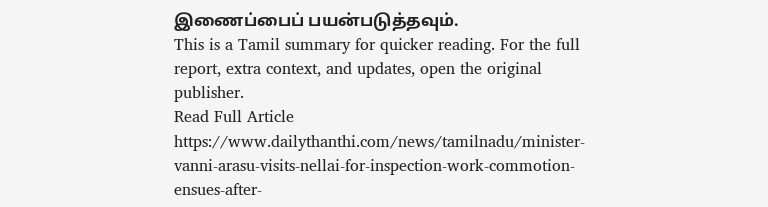இணைப்பைப் பயன்படுத்தவும்.
This is a Tamil summary for quicker reading. For the full report, extra context, and updates, open the original publisher.
Read Full Article
https://www.dailythanthi.com/news/tamilnadu/minister-vanni-arasu-visits-nellai-for-inspection-work-commotion-ensues-after-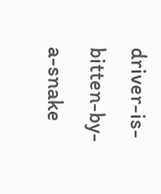driver-is-bitten-by-a-snake